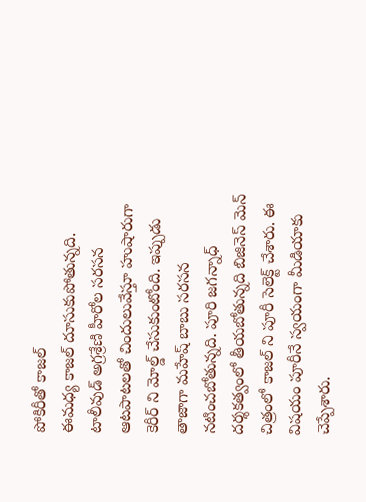పోకిరీతో కాజల్
ఈమధ్య కాజల్ దూసుకుపోతున్నది. టాలీవుడ్ అగ్రశ్రేణి హీరోల సరసన ఆటపాటలతో చిందులువేస్తూ హుషారుగా కెరీర్ ని మోల్డ్ చేసుకుంటోంది. ఇప్పుడు తాజాగా మహేష్ బాబు సరసన నటించబోతున్నది. పూరి జగన్నాధ్ దర్శకత్వంలో తీయబోతున్నది బిజినెస్ మెన్ చిత్రంలో కాజల్ ని పూరీ సెలెక్ట్ చేశారు. ఈ విషయం పూరీనే స్వయంగా మీడియాకు చెప్పేశారు.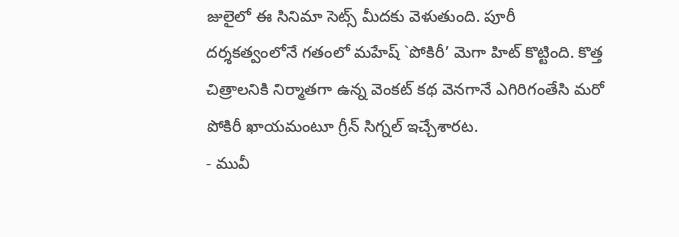జులైలో ఈ సినిమా సెట్స్ మీదకు వెళుతుంది. పూరీ దర్శకత్వంలోనే గతంలో మహేష్ `పోకిరీ’ మెగా హిట్ కొట్టింది. కొత్త చిత్రాలనికి నిర్మాతగా ఉన్న వెంకట్ కథ వెనగానే ఎగిరిగంతేసి మరో పోకిరీ ఖాయమంటూ గ్రీన్ సిగ్నల్ ఇచ్చేశారట.
- మువీ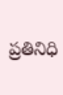ప్రతినిధి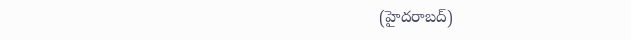(హైదరాబద్)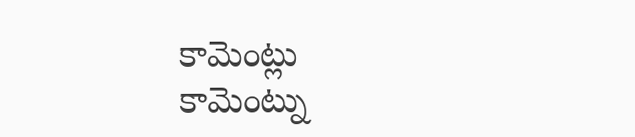కామెంట్లు
కామెంట్ను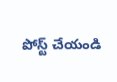పోస్ట్ చేయండి